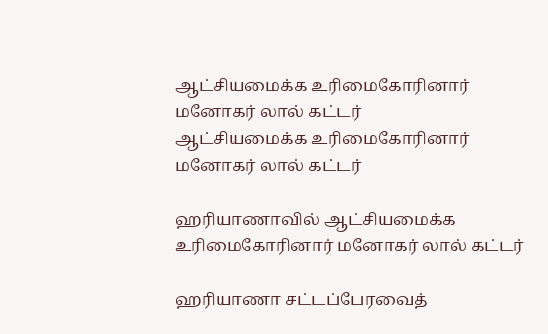ஆட்சியமைக்க உரிமைகோரினார் மனோகர் லால் கட்டர்
ஆட்சியமைக்க உரிமைகோரினார் மனோகர் லால் கட்டர்

ஹரியாணாவில் ஆட்சியமைக்க உரிமைகோரினார் மனோகர் லால் கட்டர்

ஹரியாணா சட்டப்பேரவைத்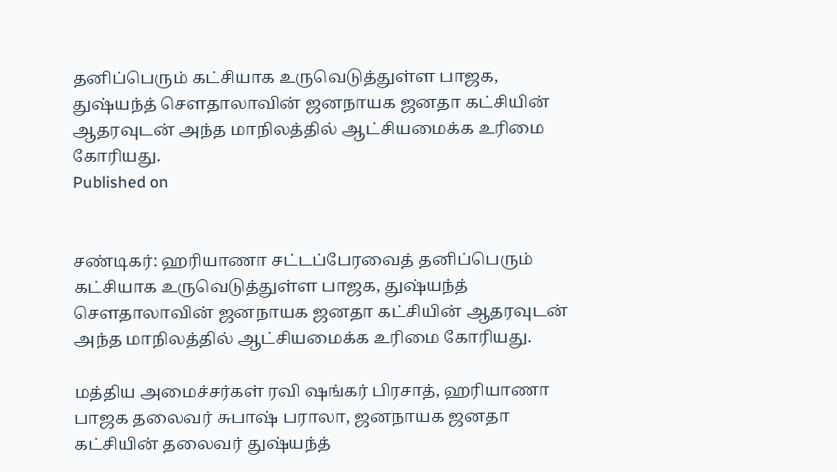தனிப்பெரும் கட்சியாக உருவெடுத்துள்ள பாஜக, துஷ்யந்த் சௌதாலாவின் ஜனநாயக ஜனதா கட்சியின் ஆதரவுடன் அந்த மாநிலத்தில் ஆட்சியமைக்க உரிமை கோரியது.
Published on


சண்டிகர்: ஹரியாணா சட்டப்பேரவைத் தனிப்பெரும் கட்சியாக உருவெடுத்துள்ள பாஜக, துஷ்யந்த் சௌதாலாவின் ஜனநாயக ஜனதா கட்சியின் ஆதரவுடன் அந்த மாநிலத்தில் ஆட்சியமைக்க உரிமை கோரியது.

மத்திய அமைச்சர்கள் ரவி ஷங்கர் பிரசாத், ஹரியாணா பாஜக தலைவர் சுபாஷ் பராலா, ஜனநாயக ஜனதா கட்சியின் தலைவர் துஷ்யந்த்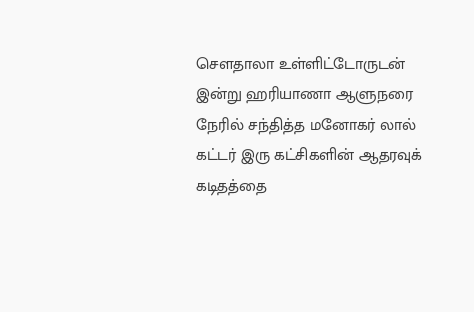சௌதாலா உள்ளிட்டோருடன் இன்று ஹரியாணா ஆளுநரை நேரில் சந்தித்த மனோகர் லால் கட்டர் இரு கட்சிகளின் ஆதரவுக் கடிதத்தை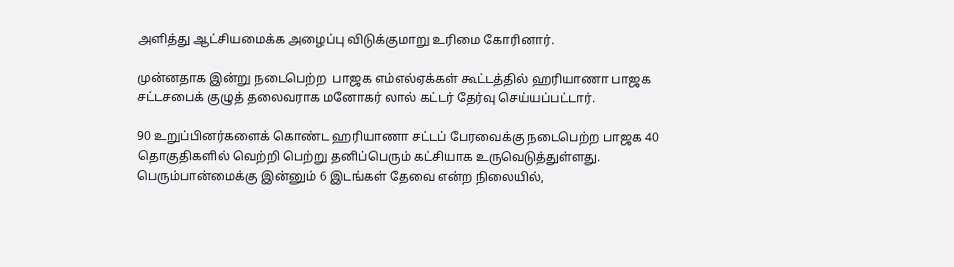அளித்து ஆட்சியமைக்க அழைப்பு விடுக்குமாறு உரிமை கோரினார்.

முன்னதாக இன்று நடைபெற்ற  பாஜக எம்எல்ஏக்கள் கூட்டத்தில் ஹரியாணா பாஜக சட்டசபைக் குழுத் தலைவராக மனோகர் லால் கட்டர் தேர்வு செய்யப்பட்டார்.

90 உறுப்பினர்களைக் கொண்ட ஹரியாணா சட்டப் பேரவைக்கு நடைபெற்ற பாஜக 40 தொகுதிகளில் வெற்றி பெற்று தனிப்பெரும் கட்சியாக உருவெடுத்துள்ளது. பெரும்பான்மைக்கு இன்னும் 6 இடங்கள் தேவை என்ற நிலையில்,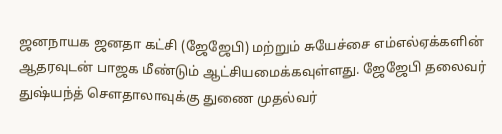ஜனநாயக ஜனதா கட்சி (ஜேஜேபி) மற்றும் சுயேச்சை எம்எல்ஏக்களின் ஆதரவுடன் பாஜக மீண்டும் ஆட்சியமைக்கவுள்ளது. ஜேஜேபி தலைவர் துஷ்யந்த் சௌதாலாவுக்கு துணை முதல்வர்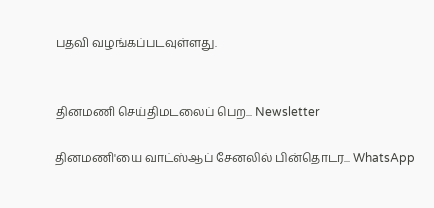பதவி வழங்கப்படவுள்ளது.


தினமணி செய்திமடலைப் பெற... Newsletter

தினமணி'யை வாட்ஸ்ஆப் சேனலில் பின்தொடர... WhatsApp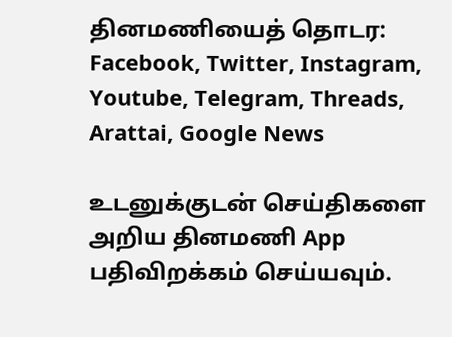தினமணியைத் தொடர: Facebook, Twitter, Instagram, Youtube, Telegram, Threads, Arattai, Google News

உடனுக்குடன் செய்திகளை அறிய தினமணி App பதிவிறக்கம் செய்யவும்.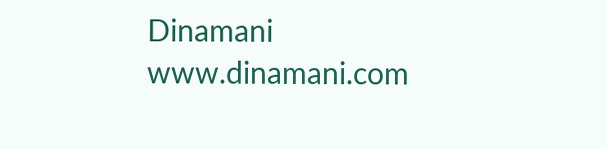Dinamani
www.dinamani.com